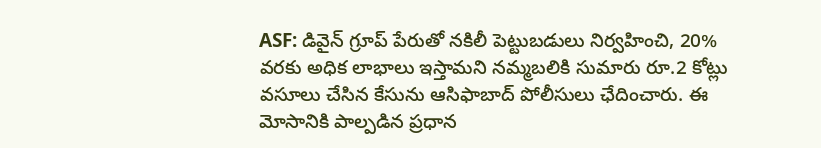ASF: డివైన్ గ్రూప్ పేరుతో నకిలీ పెట్టుబడులు నిర్వహించి, 20% వరకు అధిక లాభాలు ఇస్తామని నమ్మబలికి సుమారు రూ.2 కోట్లు వసూలు చేసిన కేసును ఆసిఫాబాద్ పోలీసులు ఛేదించారు. ఈ మోసానికి పాల్పడిన ప్రధాన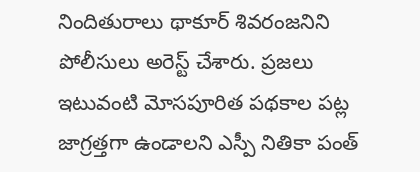నిందితురాలు థాకూర్ శివరంజనిని పోలీసులు అరెస్ట్ చేశారు. ప్రజలు ఇటువంటి మోసపూరిత పథకాల పట్ల జాగ్రత్తగా ఉండాలని ఎస్పీ నితికా పంత్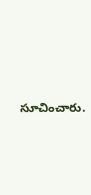సూచించారు.